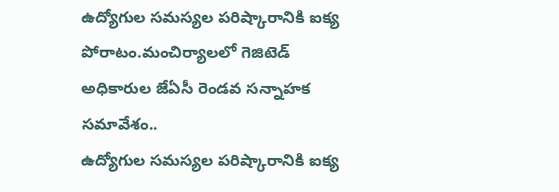ఉద్యోగుల సమస్యల పరిష్కారానికి ఐక్య పోరాటం.మంచిర్యాలలో గెజిటెడ్ అధికారుల జేఏసీ రెండవ సన్నాహక సమావేశం..
ఉద్యోగుల సమస్యల పరిష్కారానికి ఐక్య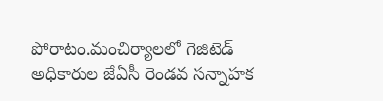పోరాటం.మంచిర్యాలలో గెజిటెడ్ అధికారుల జేఏసీ రెండవ సన్నాహక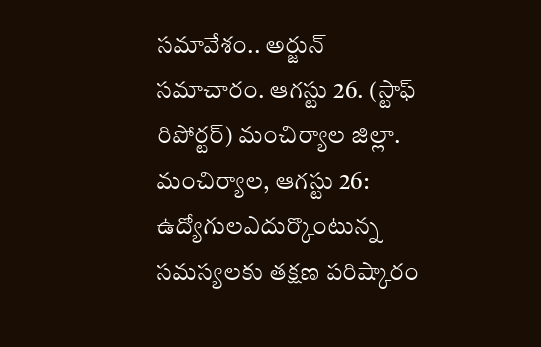సమావేశం.. అర్జున్ సమాచారం. ఆగస్టు 26. (స్టాఫ్ రిపోర్టర్) మంచిర్యాల జిల్లా. మంచిర్యాల, ఆగస్టు 26: ఉద్యోగులఎదుర్కొంటున్న సమస్యలకు తక్షణ పరిష్కారం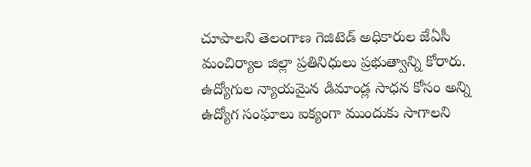చూపాలని తెలంగాణ గెజిటెడ్ అధికారుల జేఏసీ మంచిర్యాల జిల్లా ప్రతినిధులు ప్రభుత్వాన్ని కోరారు. ఉద్యోగుల న్యాయమైన డిమాండ్ల సాధన కోసం అన్ని ఉద్యోగ సంఘాలు ఐక్యంగా ముందుకు సాగాలని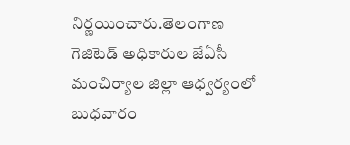నిర్ణయించారు.తెలంగాణ గెజిటెడ్ అధికారుల జేఏసీ మంచిర్యాల జిల్లా ఆధ్వర్యంలో బుధవారం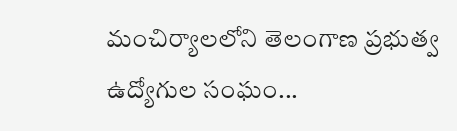మంచిర్యాలలోని తెలంగాణ ప్రభుత్వ ఉద్యోగుల సంఘం...